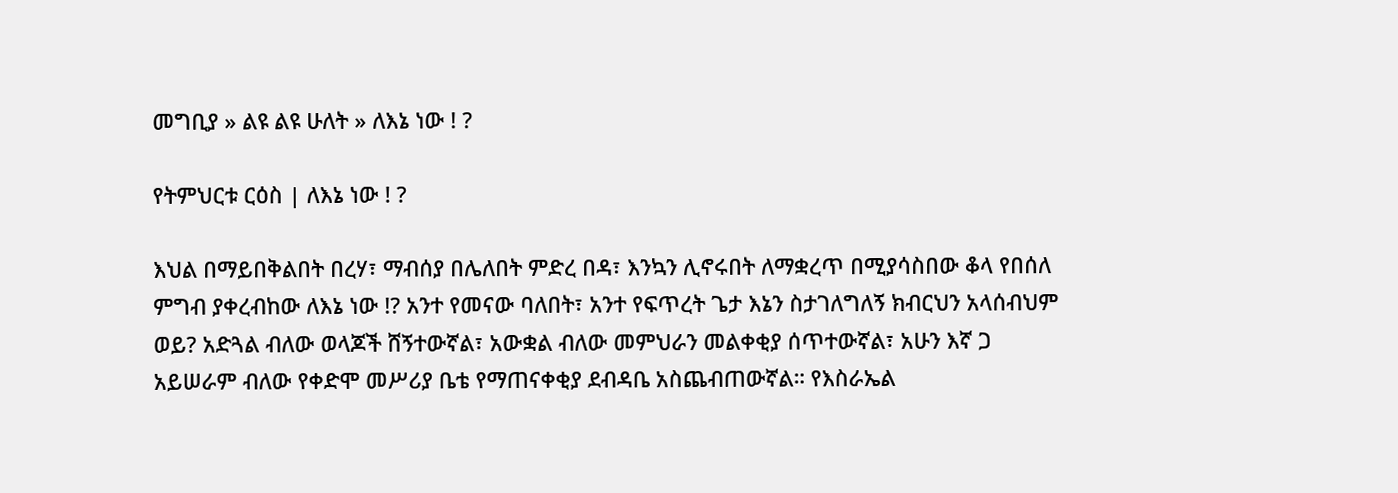መግቢያ » ልዩ ልዩ ሁለት » ለእኔ ነው ! ?

የትምህርቱ ርዕስ | ለእኔ ነው ! ?

እህል በማይበቅልበት በረሃ፣ ማብሰያ በሌለበት ምድረ በዳ፣ እንኳን ሊኖሩበት ለማቋረጥ በሚያሳስበው ቆላ የበሰለ ምግብ ያቀረብከው ለእኔ ነው !? አንተ የመናው ባለበት፣ አንተ የፍጥረት ጌታ እኔን ስታገለግለኝ ክብርህን አላሰብህም ወይ? አድጓል ብለው ወላጆች ሸኝተውኛል፣ አውቋል ብለው መምህራን መልቀቂያ ሰጥተውኛል፣ አሁን እኛ ጋ አይሠራም ብለው የቀድሞ መሥሪያ ቤቴ የማጠናቀቂያ ደብዳቤ አስጨብጠውኛል። የእስራኤል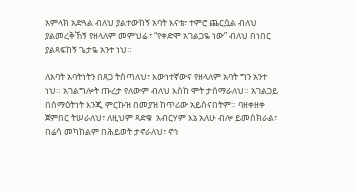አምላክ አድጓል ብለህ ያልተውከኝ አባት እናቴ፣ ተምሮ ጨርሷል ብለህ ያልመረቅኸኝ የዘላለም መምህሬ ፣ “የቀድሞ አገልጋዬ ነው” ብለህ በነበር ያልጻፍከኝ ጌታዬ አንተ ነህ።

ለአባት አባትነትን በጸጋ ትሰጣለህ፣ እውነተኛውና የዘላለም አባት ግን አንተ ነህ። አገልግሎት ጡረታ የለውም ብለህ እስከ ሞት ታሰማራለህ። አገልጋይ በሰማዕትነት እንጂ ምርኩዝ በመያዝ ከጥሪው አይሰናበትም። ባዘቀዘቀ ጀምበር ትሠራለህ፣ ለዚህም ጻድቁ  አብርሃም እኔ አለሁ ብሎ ይመሰክራል፣ በሬሳ መካከልም በሕይወት ታኖራለህ፣ ኖኅ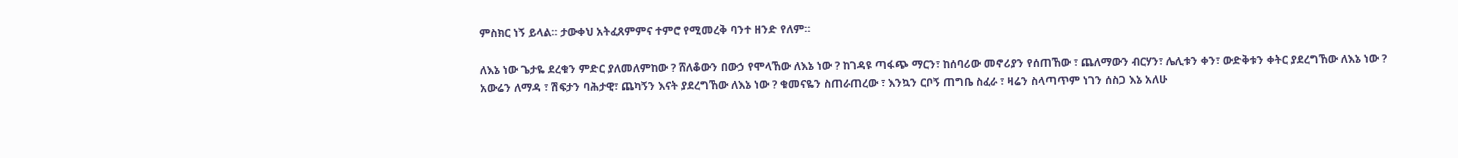ምስክር ነኝ ይላል። ታውቀህ አትፈጸምምና ተምሮ የሚመረቅ ባንተ ዘንድ የለም።

ለእኔ ነው ጌታዬ ደረቁን ምድር ያለመለምከው ? ሸለቆውን በውኃ የሞላኸው ለእኔ ነው ? ከገዳዩ ጣፋጭ ማርን፣ ከሰባሪው መኖሪያን የሰጠኸው ፣ ጨለማውን ብርሃን፣ ሌሊቱን ቀን፣ ውድቅቱን ቀትር ያደረግኸው ለእኔ ነው ? አውሬን ለማዳ ፣ ሽፍታን ባሕታዊ፣ ጨካኝን እናት ያደረግኸው ለእኔ ነው ? ቁመናዬን ስጠራጠረው ፣ እንኳን ርቦኝ ጠግቤ ስፈራ ፣ ዛሬን ስላጣጥም ነገን ሰስጋ እኔ አለሁ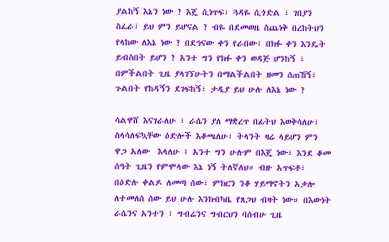ያልከኝ እኔን ነው ? እጄ ሲነጥፍ፣ ጓዳዬ ሲጎድል ፣ ገበያን ስፈራ፣ ይህ ምን ይሆናል ? ብዬ በደመወዜ ስጨነቅ በረከትህን የላከው ለእኔ ነው ? በደኅናው ቀን የራበው፣ በክፉ ቀን እንዴት ይብስበት ይሆን ? አንተ ግን የክፉ ቀን ወዳጅ ሆንከኝ ፣ በምችልበት ጊዜ ያላገኘሁትን በማልችልበት ዘመን ሰጠኸኝ፣ ጉልበት የከዳኝን ደገፍከኝ፣ ታዲያ ይህ ሁሉ ለእኔ ነው ?

ሳልዋሸ እናገራለሁ ፣ ራሴን ያለ ማቋረጥ በፊትህ እወቅሳለሁ፣ ስላሳለፍኳቸው ዕድሎች እቆጫለሁ፣ ትላንት ዛሬ ላይሆን ምን ዋጋ አለው  እላለሁ ፤ አንተ ግን ሁሉም በእጄ ነው፣ እንደ ቆመ ሰዓት ጊዜን የምሞላው እኔ ነኝ ትለኛለህ። ብዙ አጥፍቶ፣ በዕድሉ ቀልዶ ለመጣ ሰው፣ ምክርን ንቆ ሃይማኖትን አቃሎ ለተመለሰ ሰው ይህ ሁሉ እንክብካቤ የጸጋህ ብዛት ነው። በእውነት ራሴንና አንተን ፣ ግብሬንና ግብርህን ባሰብሁ ጊዜ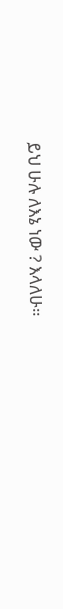ይህ ሁሉ ለእኔ ነው ? እላለሁ።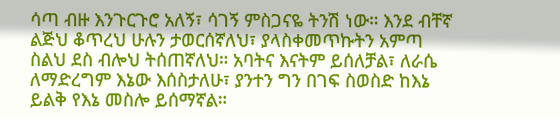ሳጣ ብዙ እንጉርጉሮ አለኝ፣ ሳገኝ ምስጋናዬ ትንሽ ነው። እንደ ብቸኛ ልጅህ ቆጥረህ ሁሉን ታወርሰኛለህ፣ ያላስቀመጥኩትን አምጣ ስልህ ደስ ብሎህ ትሰጠኛለህ። አባትና እናትም ይሰለቻል፣ ለራሴ ለማድረግም እኔው እሰስታለሁ፣ ያንተን ግን በገፍ ስወስድ ከእኔ ይልቅ የእኔ መስሎ ይሰማኛል።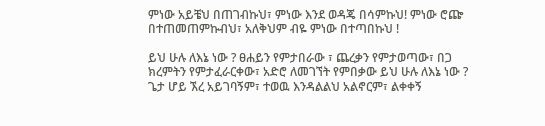ምነው አይቼህ በጠገብኩህ፣ ምነው እንደ ወዳጄ በሳምኩህ! ምነው ሮጬ በተጠመጠምኩብህ፣ አለቅህም ብዬ ምነው በተጣበኩህ !

ይህ ሁሉ ለእኔ ነው ? ፀሐይን የምታበራው ፣ ጨረቃን የምታወጣው፣ በጋ ክረምትን የምታፈራርቀው፣ አድሮ ለመገኘት የምበቃው ይህ ሁሉ ለእኔ ነው ? ጌታ ሆይ ኧረ አይገባኝም፣ ተወዉ እንዳልልህ አልኖርም፣ ልቀቀኝ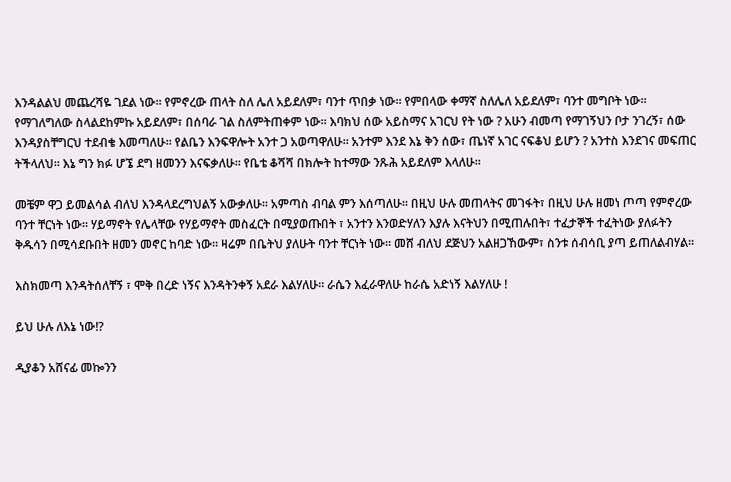እንዳልልህ መጨረሻዬ ገደል ነው። የምኖረው ጠላት ስለ ሌለ አይደለም፣ ባንተ ጥበቃ ነው። የምበላው ቀማኛ ስለሌለ አይደለም፣ ባንተ መግቦት ነው። የማገለግለው ስላልደከምኩ አይደለም፣ በሰባራ ገል ስለምትጠቀም ነው። እባክህ ሰው አይስማና አገርህ የት ነው ? አሁን ብመጣ የማገኝህን ቦታ ንገረኝ፣ ሰው እንዳያስቸግርህ ተደብቄ እመጣለሁ። የልቤን እንፍዋሎት አንተ ጋ አወጣዋለሁ። አንተም እንደ እኔ ቅን ሰው፣ ጤነኛ አገር ናፍቆህ ይሆን ? አንተስ እንደገና መፍጠር ትችላለህ። እኔ ግን ክፉ ሆኜ ደግ ዘመንን እናፍቃለሁ። የቤቴ ቆሻሻ በክሎት ከተማው ንጹሕ አይደለም እላለሁ።

መቼም ዋጋ ይመልሳል ብለህ እንዳላደረግህልኝ አውቃለሁ። አምጣስ ብባል ምን እሰጣለሁ። በዚህ ሁሉ መጠላትና መገፋት፣ በዚህ ሁሉ ዘመነ ጦጣ የምኖረው ባንተ ቸርነት ነው። ሃይማኖት የሌላቸው የሃይማኖት መስፈርት በሚያወጡበት ፣ አንተን እንወድሃለን እያሉ እናትህን በሚጠሉበት፣ ተፈታኞች ተፈትነው ያለፉትን ቅዱሳን በሚሳደቡበት ዘመን መኖር ከባድ ነው። ዛሬም በቤትህ ያለሁት ባንተ ቸርነት ነው። መሸ ብለህ ደጅህን አልዘጋኸውም፣ ስንቱ ሰብሳቢ ያጣ ይጠለልብሃል።

እስክመጣ እንዳትሰለቸኝ ፣ ሞቅ በረድ ነኝና እንዳትንቀኝ አደራ እልሃለሁ። ራሴን እፈራዋለሁ ከራሴ አድነኝ እልሃለሁ !

ይህ ሁሉ ለእኔ ነው!?

ዲያቆን አሸናፊ መኰንን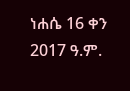ነሐሴ 16 ቀን 2017 ዓ.ም.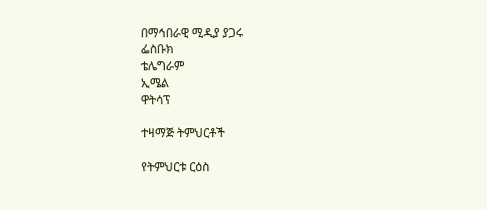በማኅበራዊ ሚዲያ ያጋሩ
ፌስቡክ
ቴሌግራም
ኢሜል
ዋትሳፕ

ተዛማጅ ትምህርቶች

የትምህርቱ ርዕስ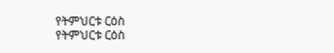የትምህርቱ ርዕስ
የትምህርቱ ርዕስ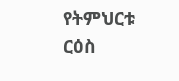የትምህርቱ ርዕስ